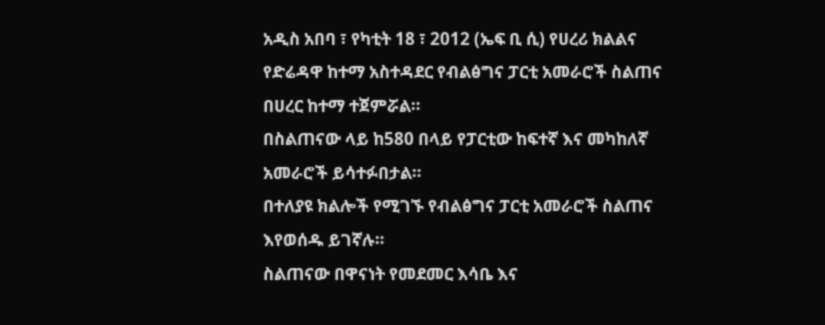አዲስ አበባ ፣ የካቲት 18 ፣ 2012 (ኤፍ ቢ ሲ) የሀረሪ ክልልና የድሬዳዋ ከተማ አስተዳደር የብልፅግና ፓርቲ አመራሮች ስልጠና በሀረር ከተማ ተጀምሯል።
በስልጠናው ላይ ከ580 በላይ የፓርቲው ከፍተኛ እና መካከለኛ አመራሮች ይሳተፉበታል።
በተለያዩ ክልሎች የሚገኙ የብልፅግና ፓርቲ አመራሮች ስልጠና እየወሰዱ ይገኛሉ።
ስልጠናው በዋናነት የመደመር እሳቤ እና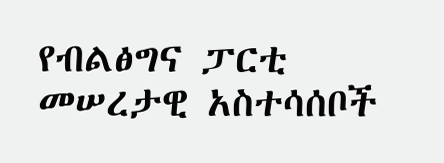የብልፅግና ፓርቲ መሠረታዊ አስተሳሰቦች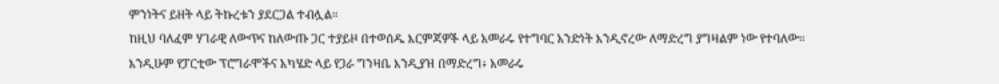ምንነትና ይዘት ላይ ትኩረቱን ያደርጋል ተብሏል።
ከዚህ ባለፈም ሃገራዊ ለውጥና ከለውጡ ጋር ተያይዞ በተወሰዱ እርምጃዎች ላይ አመራሩ የተግባር አንድነት እንዲኖረው ለማድረግ ያግዛልም ነው የተባለው።
እንዲሁም የፓርቲው ፕሮግራሞችና አካሄድ ላይ የጋራ ግንዛቤ እንዲያዝ በማድረግ፥ አመራሩ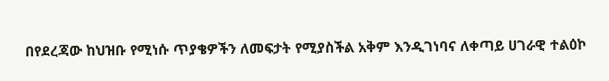በየደረጃው ከህዝቡ የሚነሱ ጥያቄዎችን ለመፍታት የሚያስችል አቅም እንዲገነባና ለቀጣይ ሀገራዊ ተልዕኮ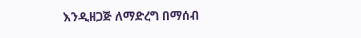እንዲዘጋጅ ለማድረግ በማሰብ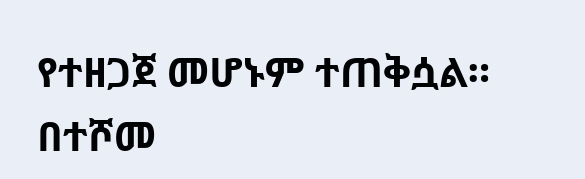የተዘጋጀ መሆኑም ተጠቅሷል።
በተሾመ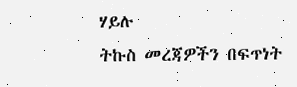ሃይሉ
ትኩስ መረጃዎችን በፍጥነት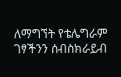ለማግኘት የቴሌግራም ገፃችንን ሰብስክራይብ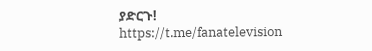ያድርጉ!
https://t.me/fanatelevision